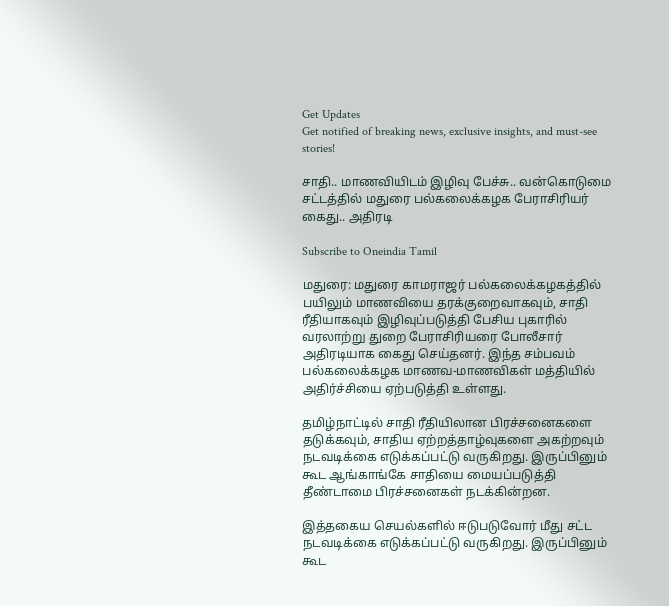Get Updates
Get notified of breaking news, exclusive insights, and must-see stories!

சாதி.. மாணவியிடம் இழிவு பேச்சு.. வன்கொடுமை சட்டத்தில் மதுரை பல்கலைக்கழக பேராசிரியர் கைது.. அதிரடி

Subscribe to Oneindia Tamil

மதுரை: மதுரை காமராஜர் பல்கலைக்கழகத்தில் பயிலும் மாணவியை தரக்குறைவாகவும், சாதி ரீதியாகவும் இழிவுப்படுத்தி பேசிய புகாரில் வரலாற்று துறை பேராசிரியரை போலீசார் அதிரடியாக கைது செய்தனர். இந்த சம்பவம் பல்கலைக்கழக மாணவ-மாணவிகள் மத்தியில் அதிர்ச்சியை ஏற்படுத்தி உள்ளது.

தமிழ்நாட்டில் சாதி ரீதியிலான பிரச்சனைகளை தடுக்கவும், சாதிய ஏற்றத்தாழ்வுகளை அகற்றவும் நடவடிக்கை எடுக்கப்பட்டு வருகிறது. இருப்பினும் கூட ஆங்காங்கே சாதியை மையப்படுத்தி தீண்டாமை பிரச்சனைகள் நடக்கின்றன.

இத்தகைய செயல்களில் ஈடுபடுவோர் மீது சட்ட நடவடிக்கை எடுக்கப்பட்டு வருகிறது. இருப்பினும் கூட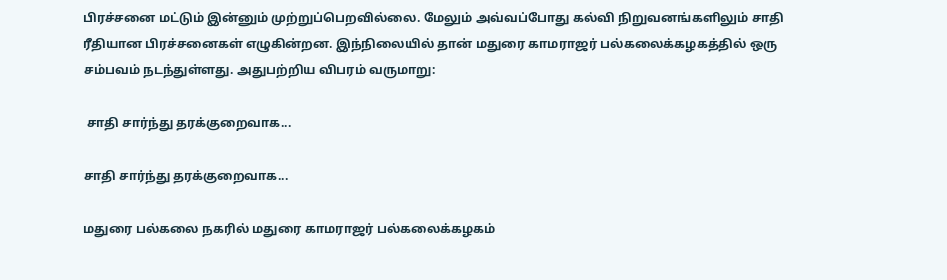பிரச்சனை மட்டும் இன்னும் முற்றுப்பெறவில்லை. மேலும் அவ்வப்போது கல்வி நிறுவனங்களிலும் சாதி ரீதியான பிரச்சனைகள் எழுகின்றன. இந்நிலையில் தான் மதுரை காமராஜர் பல்கலைக்கழகத்தில் ஒரு சம்பவம் நடந்துள்ளது. அதுபற்றிய விபரம் வருமாறு:

 சாதி சார்ந்து தரக்குறைவாக...

சாதி சார்ந்து தரக்குறைவாக...

மதுரை பல்கலை நகரில் மதுரை காமராஜர் பல்கலைக்கழகம்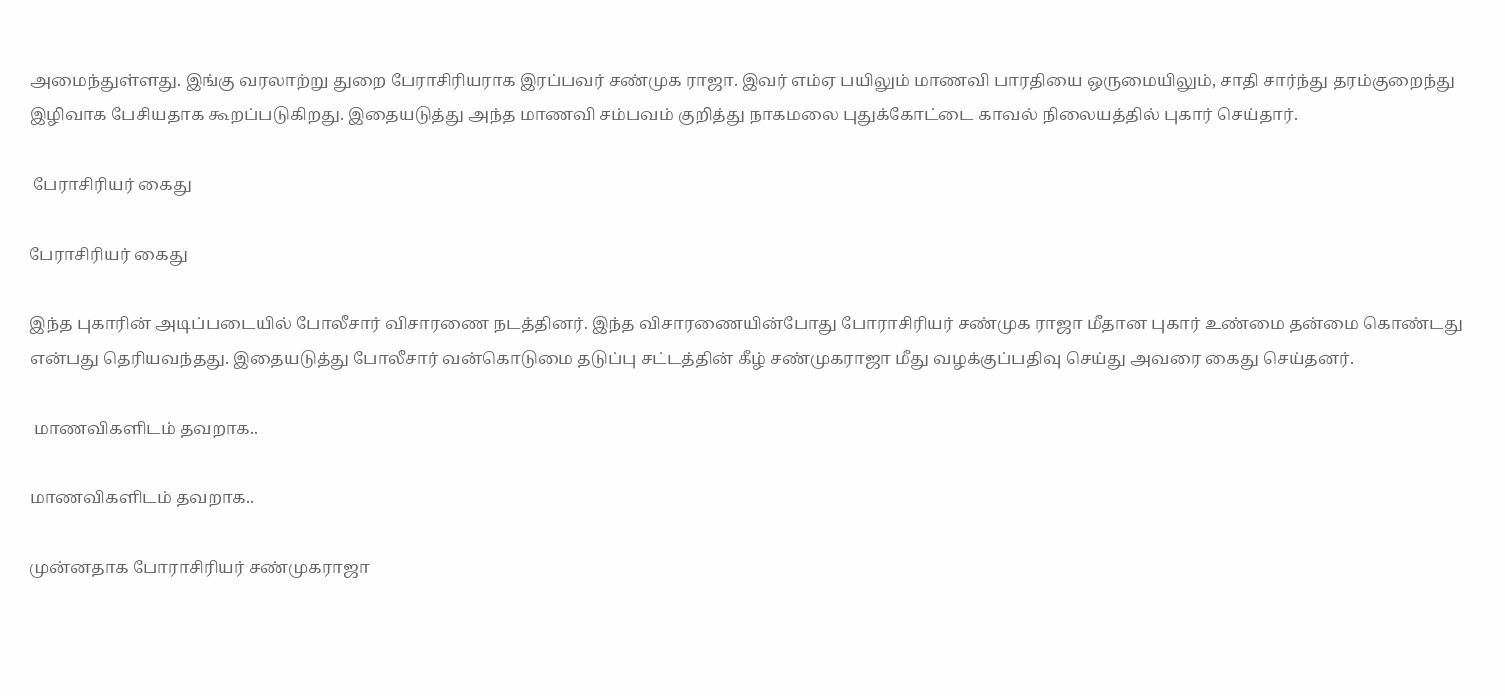அமைந்துள்ளது. இங்கு வரலாற்று துறை பேராசிரியராக இரப்பவர் சண்முக ராஜா. இவர் எம்ஏ பயிலும் மாணவி பாரதியை ஒருமையிலும், சாதி சார்ந்து தரம்குறைந்து இழிவாக பேசியதாக கூறப்படுகிறது. இதையடுத்து அந்த மாணவி சம்பவம் குறித்து நாகமலை புதுக்கோட்டை காவல் நிலையத்தில் புகார் செய்தார்.

 பேராசிரியர் கைது

பேராசிரியர் கைது

இந்த புகாரின் அடிப்படையில் போலீசார் விசாரணை நடத்தினர். இந்த விசாரணையின்போது போராசிரியர் சண்முக ராஜா மீதான புகார் உண்மை தன்மை கொண்டது என்பது தெரியவந்தது. இதையடுத்து போலீசார் வன்கொடுமை தடுப்பு சட்டத்தின் கீழ் சண்முகராஜா மீது வழக்குப்பதிவு செய்து அவரை கைது செய்தனர்.

 மாணவிகளிடம் தவறாக..

மாணவிகளிடம் தவறாக..

முன்னதாக போராசிரியர் சண்முகராஜா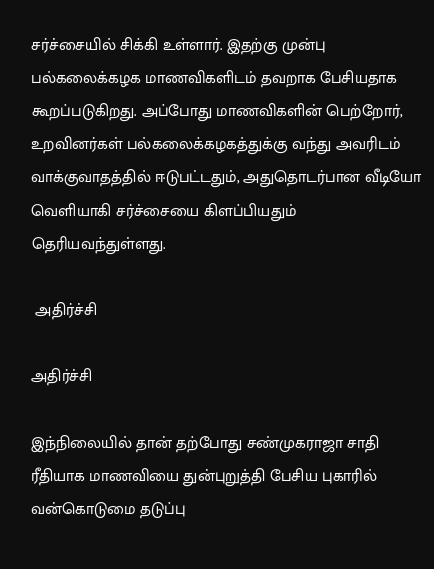சர்ச்சையில் சிக்கி உள்ளார். இதற்கு முன்பு பல்கலைக்கழக மாணவிகளிடம் தவறாக பேசியதாக கூறப்படுகிறது. அப்போது மாணவிகளின் பெற்றோர், உறவினர்கள் பல்கலைக்கழகத்துக்கு வந்து அவரிடம் வாக்குவாதத்தில் ஈடுபட்டதும், அதுதொடர்பான வீடியோ வெளியாகி சர்ச்சையை கிளப்பியதும் தெரியவந்துள்ளது.

 அதிர்ச்சி

அதிர்ச்சி

இந்நிலையில் தான் தற்போது சண்முகராஜா சாதி ரீதியாக மாணவியை துன்புறுத்தி பேசிய புகாரில் வன்கொடுமை தடுப்பு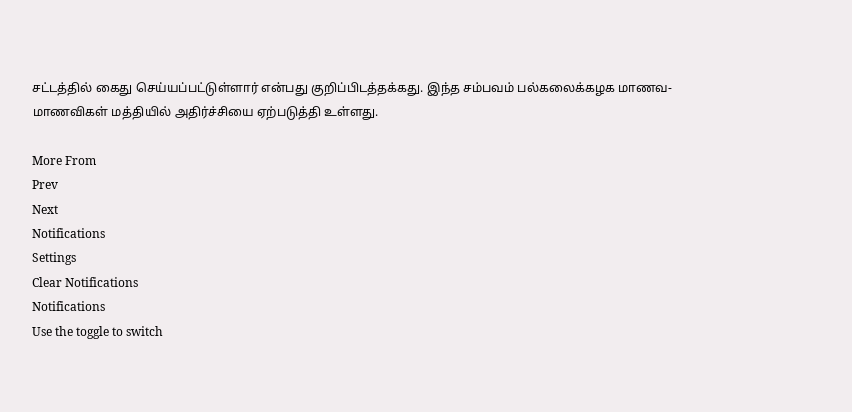சட்டத்தில் கைது செய்யப்பட்டுள்ளார் என்பது குறிப்பிடத்தக்கது. இந்த சம்பவம் பல்கலைக்கழக மாணவ-மாணவிகள் மத்தியில் அதிர்ச்சியை ஏற்படுத்தி உள்ளது.

More From
Prev
Next
Notifications
Settings
Clear Notifications
Notifications
Use the toggle to switch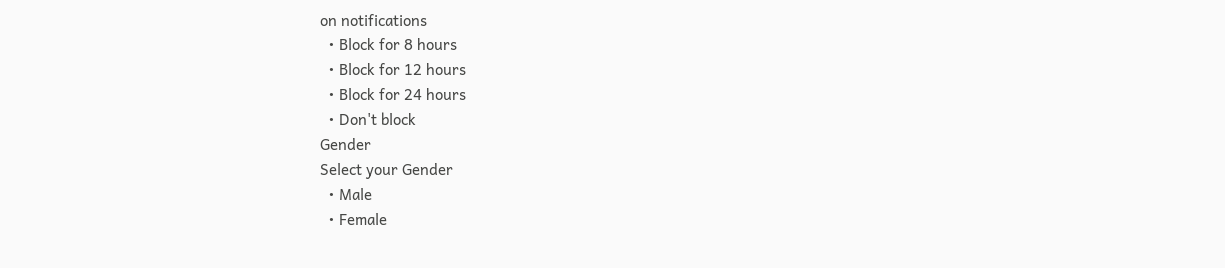on notifications
  • Block for 8 hours
  • Block for 12 hours
  • Block for 24 hours
  • Don't block
Gender
Select your Gender
  • Male
  • Female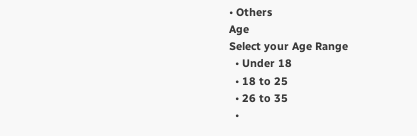• Others
Age
Select your Age Range
  • Under 18
  • 18 to 25
  • 26 to 35
  •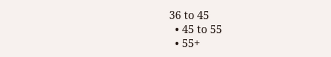36 to 45
  • 45 to 55
  • 55+